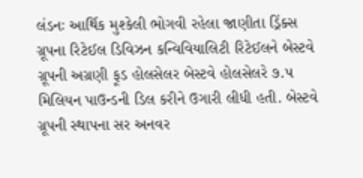લંડનઃ આર્થિક મુશ્કેલી ભોગવી રહેલા જાણીતા ડ્રિંક્સ ગ્રૂપના રિટેઈલ ડિવિઝન કન્વિવિયાલિટી રિટેઈલને બેસ્ટવે ગ્રૂપની અગ્રણી ફૂડ હોલસેલર બેસ્ટવે હોલસેલરે ૭.૫ મિલિયન પાઉન્ડની ડિલ કરીને ઉગારી લીધી હતી. બેસ્ટવે ગ્રૂપની સ્થાપના સર અનવર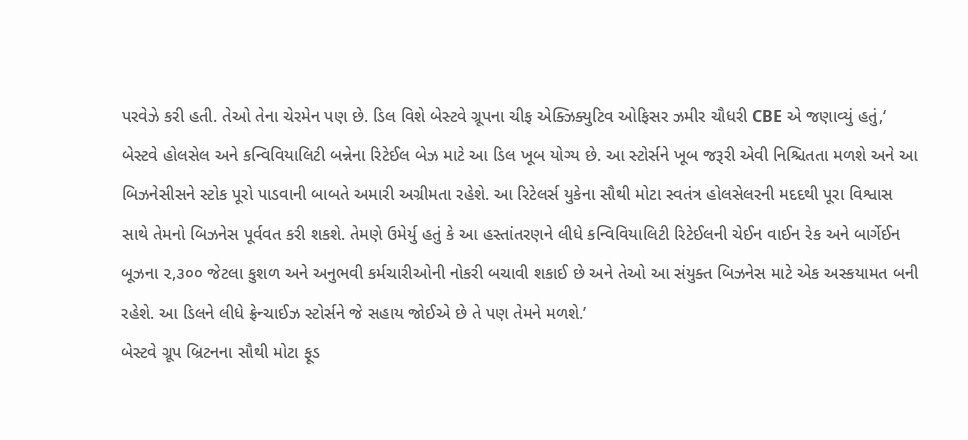પરવેઝે કરી હતી. તેઓ તેના ચેરમેન પણ છે. ડિલ વિશે બેસ્ટવે ગ્રૂપના ચીફ એક્ઝિક્યુટિવ ઓફિસર ઝમીર ચૌધરી CBE એ જણાવ્યું હતું,‘ બેસ્ટવે હોલસેલ અને કન્વિવિયાલિટી બન્નેના રિટેઈલ બેઝ માટે આ ડિલ ખૂબ યોગ્ય છે. આ સ્ટોર્સને ખૂબ જરૂરી એવી નિશ્ચિતતા મળશે અને આ બિઝનેસીસને સ્ટોક પૂરો પાડવાની બાબતે અમારી અગ્રીમતા રહેશે. આ રિટેલર્સ યુકેના સૌથી મોટા સ્વતંત્ર હોલસેલરની મદદથી પૂરા વિશ્વાસ સાથે તેમનો બિઝનેસ પૂર્વવત કરી શકશે. તેમણે ઉમેર્યુ હતું કે આ હસ્તાંતરણને લીધે કન્વિવિયાલિટી રિટેઈલની ચેઈન વાઈન રેક અને બાર્ગેઈન બૂઝના ૨,૩૦૦ જેટલા કુશળ અને અનુભવી કર્મચારીઓની નોકરી બચાવી શકાઈ છે અને તેઓ આ સંયુક્ત બિઝનેસ માટે એક અસ્કયામત બની રહેશે. આ ડિલને લીધે ફ્રેન્ચાઈઝ સ્ટોર્સને જે સહાય જોઈએ છે તે પણ તેમને મળશે.’
બેસ્ટવે ગ્રૂપ બ્રિટનના સૌથી મોટા ફૂડ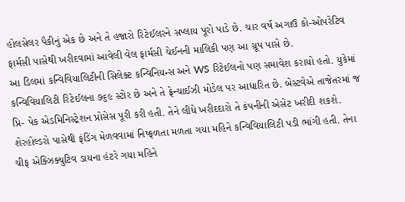હોલસેલર પૈકીનું એક છે અને તે હજારો રિટેઈલરને સપ્લાય પૂરો પાડે છે. ચાર વર્ષ અગાઉ કો-ઓપરેટિવ ફાર્મસી પાસેથી ખરીદવામાં આવેલી વેલ ફાર્મસી ચેઈનની માલિકી પણ આ ગ્રૂપ પાસે છે.
આ ડિલમાં કન્વિવિયાલિટીની સિલેક્ટ કન્વિનિયન્સ અને WS રિટેઈલનો પણ સમાવેશ કરાયો હતો. યુકેમાં કન્વિવિયાલિટી રિટેઈલના ૭૬૯ સ્ટોર છે અને તે ફ્રેન્ચાઈઝી મોડેલ પર આધારિત છે. બેસ્ટવેએ તાજેતરમાં જ પ્રિ- પેક એડમિનિસ્ટ્રેશન પ્રોસેસ પૂરી કરી હતી. તેને લીધે ખરીદદારો તે કંપનીની એસેટ ખરીદી શકશે.
શેરહોલ્ડરો પાસેથી ફંડિંગ મેળવવામાં નિષ્ફળતા મળતા ગયા મહિને કન્વિવિયાલિટી પડી ભાંગી હતી. તેના ચીફ એક્ઝિક્યુટિવ ડાયના હંટરે ગયા મહિને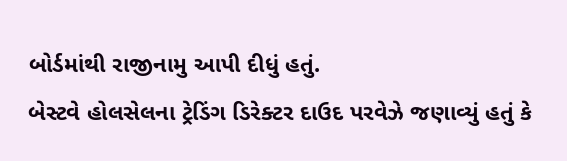બોર્ડમાંથી રાજીનામુ આપી દીધું હતું.
બેસ્ટવે હોલસેલના ટ્રેડિંગ ડિરેક્ટર દાઉદ પરવેઝે જણાવ્યું હતું કે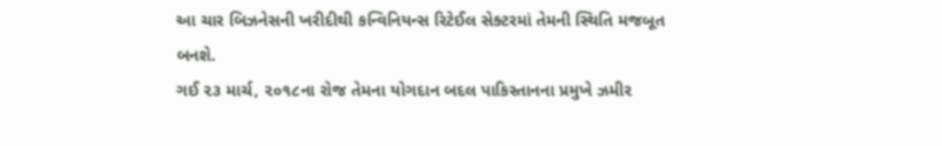આ ચાર બિઝનેસની ખરીદીથી કન્વિનિયન્સ રિટેઈલ સેક્ટરમાં તેમની સ્થિતિ મજબૂત બનશે.
ગઈ ૨૩ માર્ચ, ૨૦૧૮ના રોજ તેમના યોગદાન બદલ પાકિસ્તાનના પ્રમુખે ઝમીર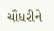ચૌધરીને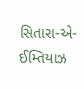સિતારા-એ-ઈમ્તિયાઝ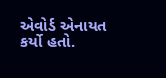એવોર્ડ એનાયત કર્યો હતો.